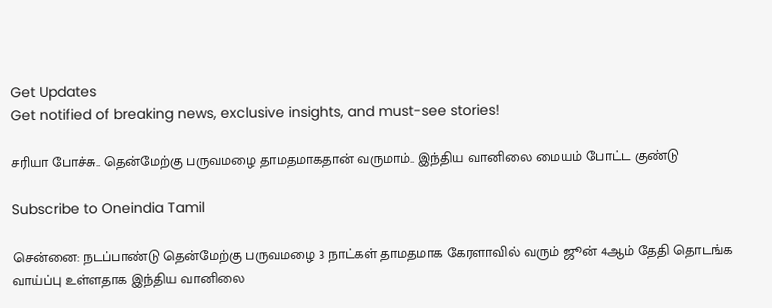Get Updates
Get notified of breaking news, exclusive insights, and must-see stories!

சரியா போச்சு.. தென்மேற்கு பருவமழை தாமதமாகதான் வருமாம்.. இந்திய வானிலை மையம் போட்ட குண்டு

Subscribe to Oneindia Tamil

சென்னை: நடப்பாண்டு தென்மேற்கு பருவமழை 3 நாட்கள் தாமதமாக கேரளாவில் வரும் ஜூன் 4ஆம் தேதி தொடங்க வாய்ப்பு உள்ளதாக இந்திய வானிலை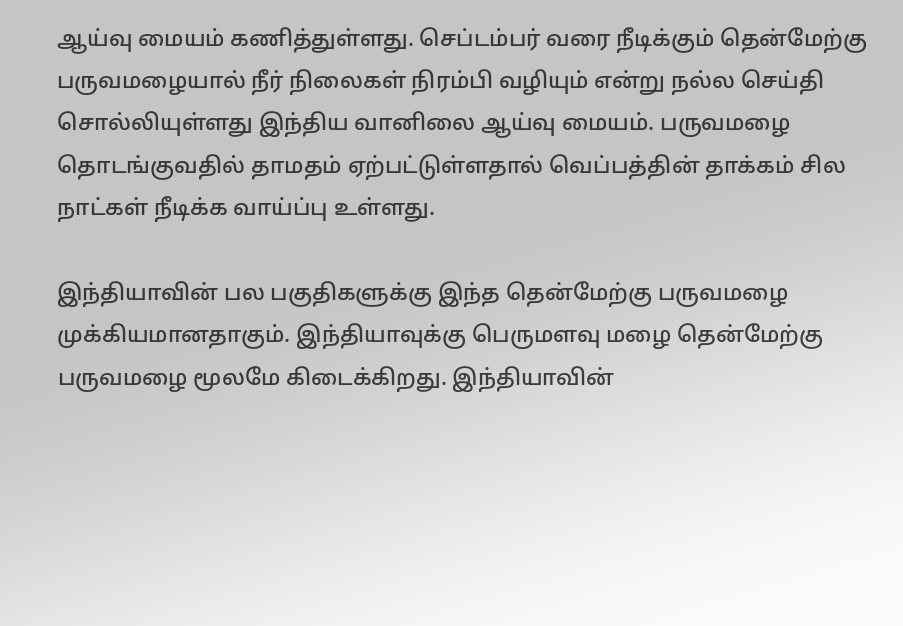ஆய்வு மையம் கணித்துள்ளது. செப்டம்பர் வரை நீடிக்கும் தென்மேற்கு பருவமழையால் நீர் நிலைகள் நிரம்பி வழியும் என்று நல்ல செய்தி சொல்லியுள்ளது இந்திய வானிலை ஆய்வு மையம். பருவமழை தொடங்குவதில் தாமதம் ஏற்பட்டுள்ளதால் வெப்பத்தின் தாக்கம் சில நாட்கள் நீடிக்க வாய்ப்பு உள்ளது.

இந்தியாவின் பல பகுதிகளுக்கு இந்த தென்மேற்கு பருவமழை முக்கியமானதாகும். இந்தியாவுக்கு பெருமளவு மழை தென்மேற்கு பருவமழை மூலமே கிடைக்கிறது. இந்தியாவின்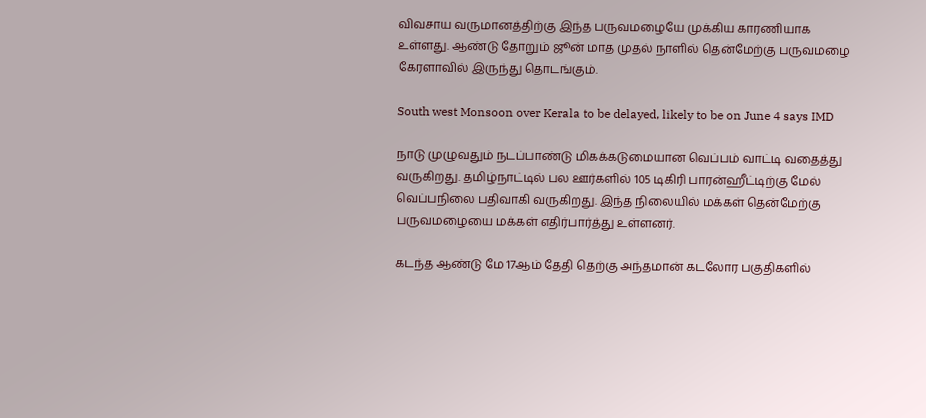விவசாய வருமானத்திற்கு இந்த பருவமழையே முக்கிய காரணியாக உள்ளது. ஆண்டு தோறும் ஜூன் மாத முதல் நாளில் தென்மேற்கு பருவமழை கேரளாவில் இருந்து தொடங்கும்.

South west Monsoon over Kerala to be delayed, likely to be on June 4 says IMD

நாடு முழுவதும் நடப்பாண்டு மிகக்கடுமையான வெப்பம் வாட்டி வதைத்து வருகிறது. தமிழ்நாட்டில் பல ஊர்களில் 105 டிகிரி பாரன்ஹீட்டிற்கு மேல் வெப்பநிலை பதிவாகி வருகிறது. இந்த நிலையில் மக்கள் தென்மேற்கு பருவமழையை மக்கள் எதிர்பார்த்து உள்ளனர்.

கடந்த ஆண்டு மே 17ஆம் தேதி தெற்கு அந்தமான் கடலோர பகுதிகளில்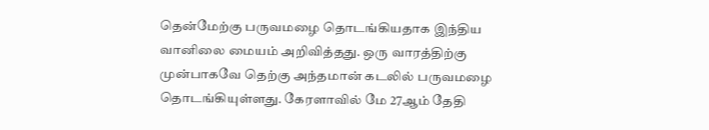தென்மேற்கு பருவமழை தொடங்கியதாக இந்திய வானிலை மையம் அறிவித்தது. ஒரு வாரத்திற்கு முன்பாகவே தெற்கு அந்தமான் கடலில் பருவமழை தொடங்கியுள்ளது. கேரளாவில் மே 27ஆம் தேதி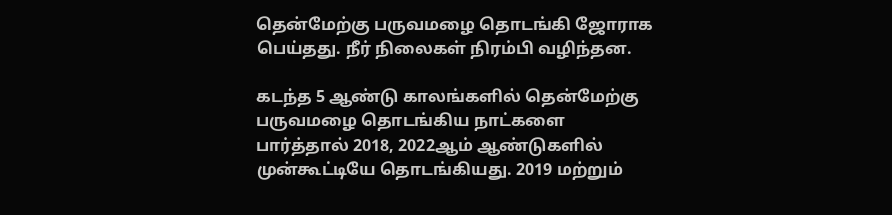தென்மேற்கு பருவமழை தொடங்கி ஜோராக பெய்தது. நீர் நிலைகள் நிரம்பி வழிந்தன.

கடந்த 5 ஆண்டு காலங்களில் தென்மேற்கு பருவமழை தொடங்கிய நாட்களை பார்த்தால் 2018, 2022ஆம் ஆண்டுகளில் முன்கூட்டியே தொடங்கியது. 2019 மற்றும்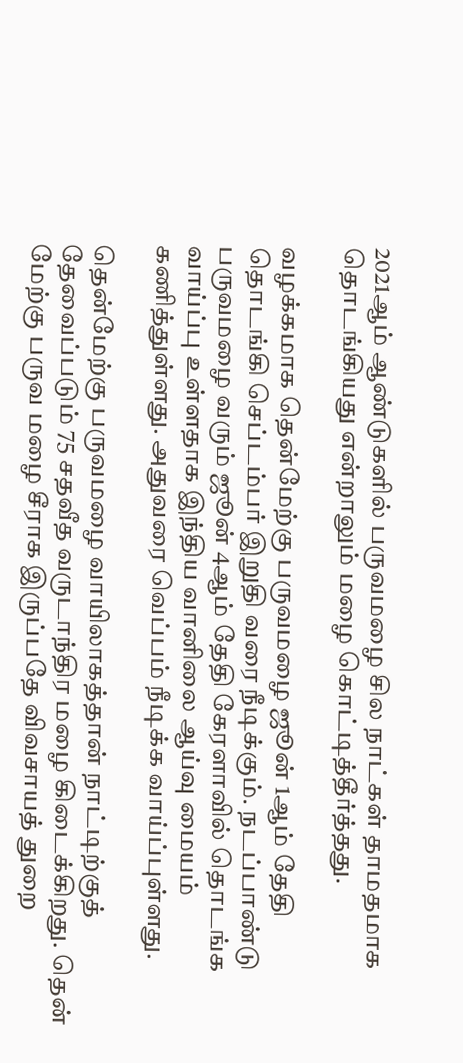2021ஆம் ஆண்டுகளில் பருவமழை சில நாட்கள் தாமதமாக தொடங்கியது என்றாலும் மழை கொட்டித்தீர்த்தது.

வழக்கமாக தென்மேற்கு பருவமழை ஜூன் 1ஆம் தேதி தொடங்கி செப்டம்பர் இறுதி வரை நீடிக்கும். நடப்பாண்டு பருவமழை வரும் ஜூன் 4ஆம் தேதி கேரளாவில் தொடங்க வாய்ப்பு உள்ளதாக இந்திய வானிலை ஆய்வு மையம் கணித்துள்ளது. அதுவரை வெப்பம் நீடிக்க வாய்ப்புள்ளது.

தென்மேற்கு பருவமழை வாயிலாகத்தான் நாட்டிற்குத் தேவைப்படும் 75 சதவீத வருடாந்திர மழை கிடைக்கிறது. தென் மேற்கு பருவ மழை சீராக இருப்பதே விவசாயத் துறை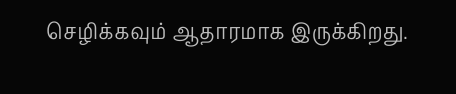செழிக்கவும் ஆதாரமாக இருக்கிறது.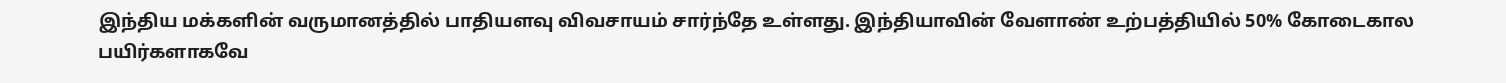இந்திய மக்களின் வருமானத்தில் பாதியளவு விவசாயம் சார்ந்தே உள்ளது. இந்தியாவின் வேளாண் உற்பத்தியில் 50% கோடைகால பயிர்களாகவே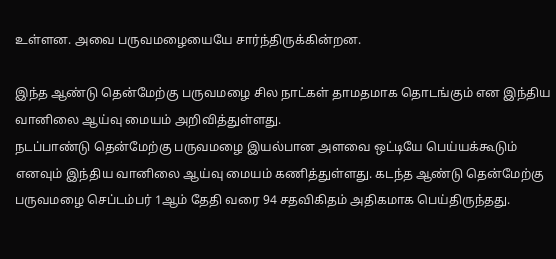உள்ளன. அவை பருவமழையையே சார்ந்திருக்கின்றன.

இந்த ஆண்டு தென்மேற்கு பருவமழை சில நாட்கள் தாமதமாக தொடங்கும் என இந்திய வானிலை ஆய்வு மையம் அறிவித்துள்ளது.
நடப்பாண்டு தென்மேற்கு பருவமழை இயல்பான அளவை ஒட்டியே பெய்யக்கூடும் எனவும் இந்திய வானிலை ஆய்வு மையம் கணித்துள்ளது. கடந்த ஆண்டு தென்மேற்கு பருவமழை செப்டம்பர் 1ஆம் தேதி வரை 94 சதவிகிதம் அதிகமாக பெய்திருந்தது.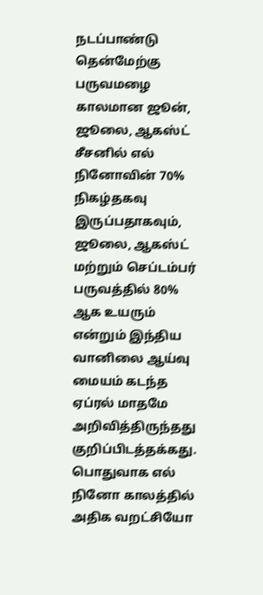நடப்பாண்டு தென்மேற்கு பருவமழை காலமான ஜூன், ஜூலை, ஆகஸ்ட் சீசனில் எல் நினோவின் 70% நிகழ்தகவு இருப்பதாகவும், ஜூலை, ஆகஸ்ட் மற்றும் செப்டம்பர் பருவத்தில் 80% ஆக உயரும் என்றும் இந்திய வானிலை ஆய்வு மையம் கடந்த ஏப்ரல் மாதமே அறிவித்திருந்தது குறிப்பிடத்தக்கது. பொதுவாக எல் நினோ காலத்தில் அதிக வறட்சியோ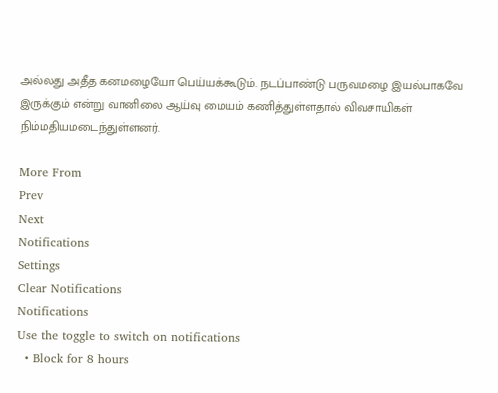அல்லது அதீத கனமழையோ பெய்யக்கூடும். நடப்பாண்டு பருவமழை இயல்பாகவே இருக்கும் என்று வானிலை ஆய்வு மையம் கணித்துள்ளதால் விவசாயிகள் நிம்மதியமடைந்துள்ளனர்.

More From
Prev
Next
Notifications
Settings
Clear Notifications
Notifications
Use the toggle to switch on notifications
  • Block for 8 hours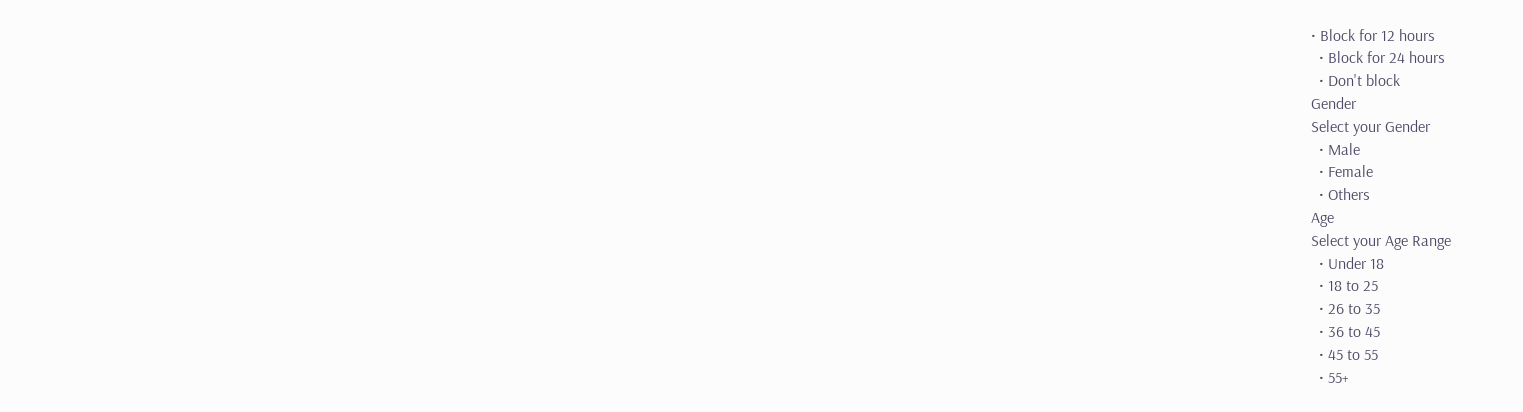• Block for 12 hours
  • Block for 24 hours
  • Don't block
Gender
Select your Gender
  • Male
  • Female
  • Others
Age
Select your Age Range
  • Under 18
  • 18 to 25
  • 26 to 35
  • 36 to 45
  • 45 to 55
  • 55+